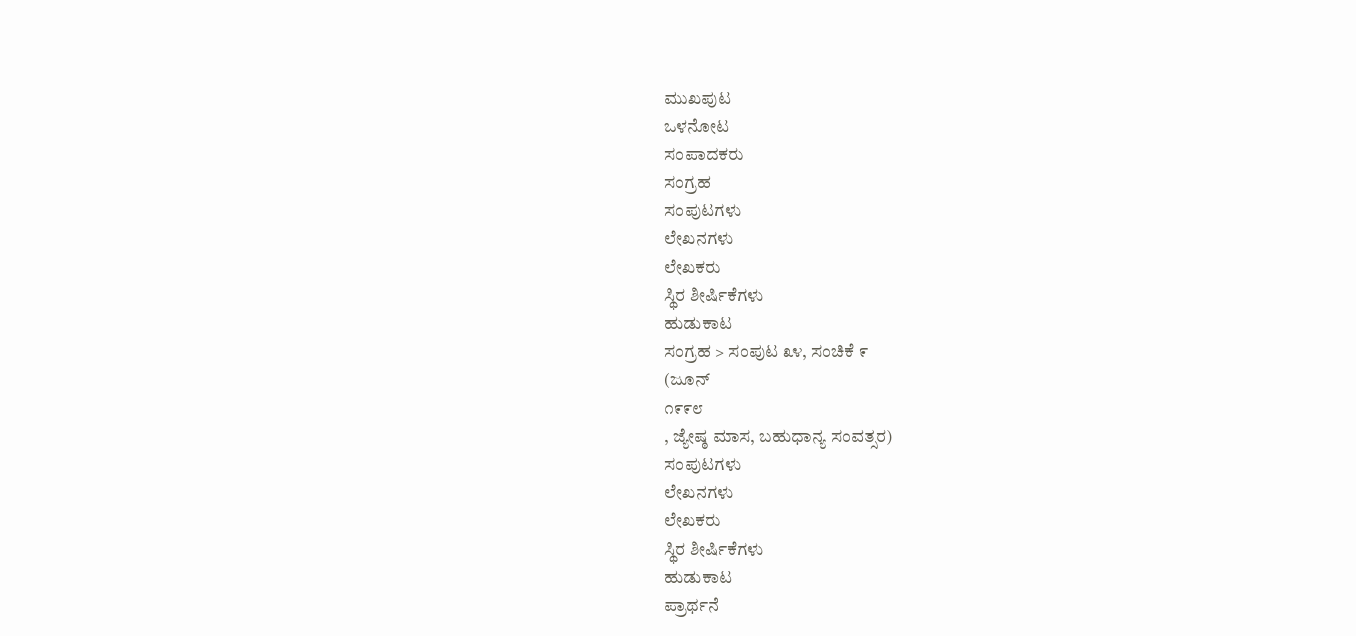ಮುಖಪುಟ
ಒಳನೋಟ
ಸಂಪಾದಕರು
ಸಂಗ್ರಹ
ಸಂಪುಟಗಳು
ಲೇಖನಗಳು
ಲೇಖಕರು
ಸ್ಥಿರ ಶೀರ್ಷಿಕೆಗಳು
ಹುಡುಕಾಟ
ಸಂಗ್ರಹ > ಸಂಪುಟ ೩೪, ಸಂಚಿಕೆ ೯
(ಜೂನ್
೧೯೯೮
, ಜ್ಯೇಷ್ಠ ಮಾಸ, ಬಹುಧಾನ್ಯ ಸಂವತ್ಸರ)
ಸಂಪುಟಗಳು
ಲೇಖನಗಳು
ಲೇಖಕರು
ಸ್ಥಿರ ಶೀರ್ಷಿಕೆಗಳು
ಹುಡುಕಾಟ
ಪ್ರಾರ್ಥನೆ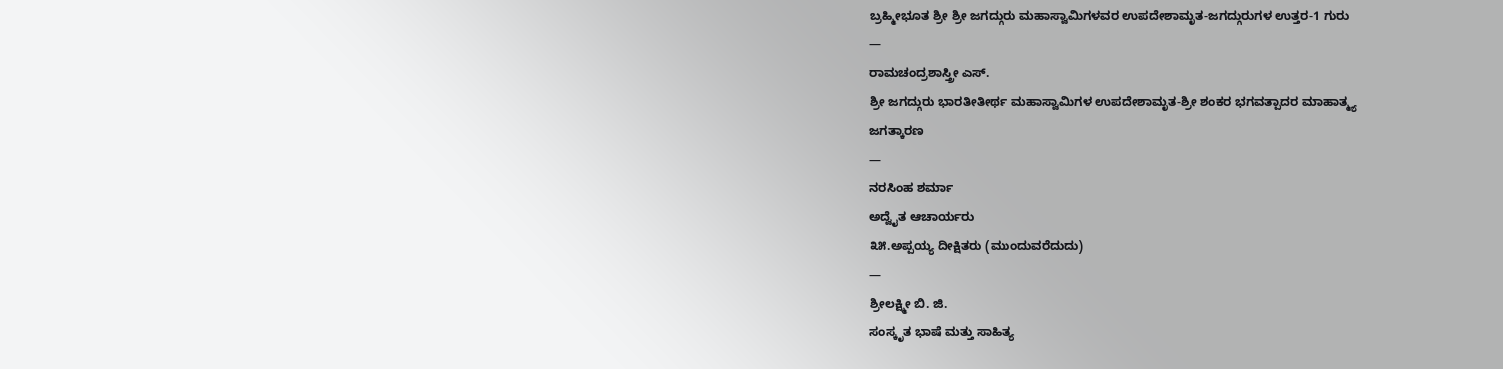ಬ್ರಹ್ಮೀಭೂತ ಶ್ರೀ ಶ್ರೀ ಜಗದ್ಗುರು ಮಹಾಸ್ವಾಮಿಗಳವರ ಉಪದೇಶಾಮೃತ-ಜಗದ್ಗುರುಗಳ ಉತ್ತರ-1 ಗುರು
—
ರಾಮಚಂದ್ರಶಾಸ್ತ್ರೀ ಎಸ್.
ಶ್ರೀ ಜಗದ್ಗುರು ಭಾರತೀತೀರ್ಥ ಮಹಾಸ್ವಾಮಿಗಳ ಉಪದೇಶಾಮೃತ-ಶ್ರೀ ಶಂಕರ ಭಗವತ್ಪಾದರ ಮಾಹಾತ್ಮ್ಯ
ಜಗತ್ಕಾರಣ
—
ನರಸಿಂಹ ಶರ್ಮಾ
ಅದ್ವೈತ ಆಚಾರ್ಯರು
೩೫.ಅಪ್ಪಯ್ಯ ದೀಕ್ಷಿತರು (ಮುಂದುವರೆದುದು)
—
ಶ್ರೀಲಕ್ಷ್ಮೀ ಬಿ. ಜಿ.
ಸಂಸ್ಕೃತ ಭಾಷೆ ಮತ್ತು ಸಾಹಿತ್ಯ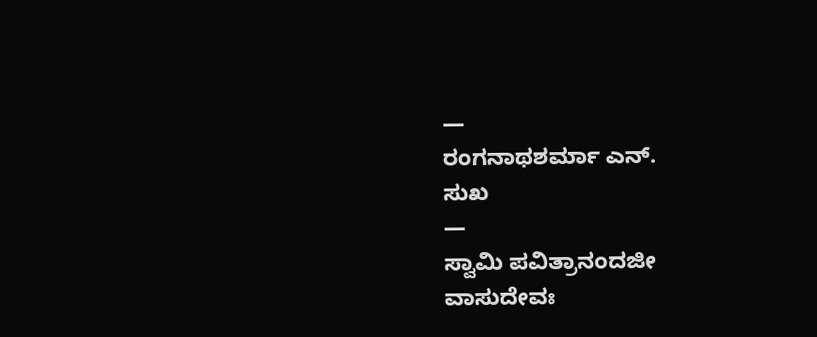—
ರಂಗನಾಥಶರ್ಮಾ ಎನ್.
ಸುಖ
—
ಸ್ವಾಮಿ ಪವಿತ್ರಾನಂದಜೀ
ವಾಸುದೇವಃ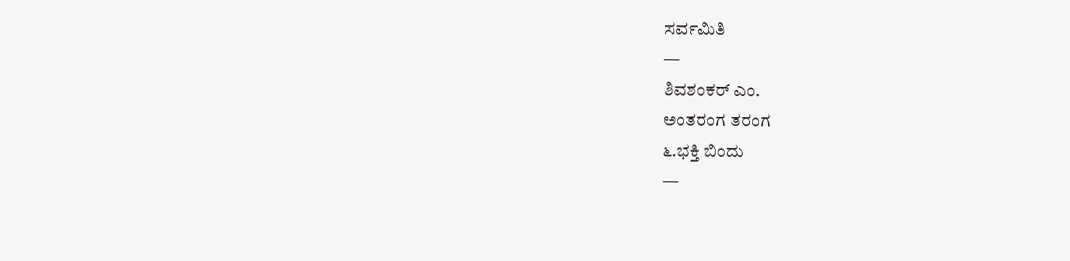ಸರ್ವಮಿತಿ
—
ಶಿವಶಂಕರ್ ಎಂ.
ಅಂತರಂಗ ತರಂಗ
೬.ಭಕ್ತಿ ಬಿಂದು
—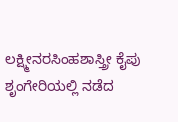ಲಕ್ಷ್ಮೀನರಸಿಂಹಶಾಸ್ತ್ರೀ ಕೈಪು
ಶೃಂಗೇರಿಯಲ್ಲಿ ನಡೆದ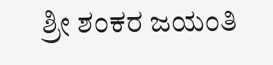ಶ್ರೀ ಶಂಕರ ಜಯಂತಿ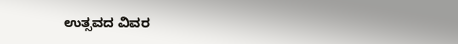ಉತ್ಸವದ ವಿವರ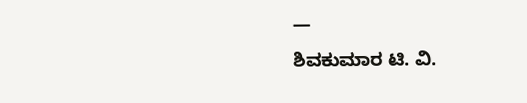—
ಶಿವಕುಮಾರ ಟಿ. ವಿ.